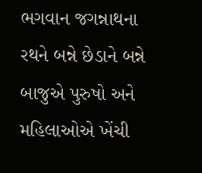ભગવાન જગન્નાથના રથને બન્ને છેડાને બન્ને બાજુએ પુરુષો અને મહિલાઓએ ખેંચી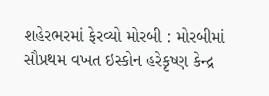શહેરભરમાં ફેરવ્યો મોરબી : મોરબીમાં સૌપ્રથમ વખત ઇસ્કોન હરેકૃષ્ણ કેન્દ્ર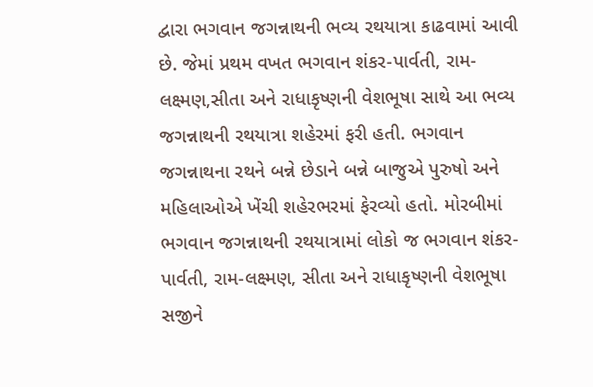દ્વારા ભગવાન જગન્નાથની ભવ્ય રથયાત્રા કાઢવામાં આવી છે. જેમાં પ્રથમ વખત ભગવાન શંકર-પાર્વતી, રામ-લક્ષ્મણ,સીતા અને રાધાકૃષ્ણની વેશભૂષા સાથે આ ભવ્ય જગન્નાથની રથયાત્રા શહેરમાં ફરી હતી. ભગવાન જગન્નાથના રથને બન્ને છેડાને બન્ને બાજુએ પુરુષો અને મહિલાઓએ ખેંચી શહેરભરમાં ફેરવ્યો હતો. મોરબીમાં ભગવાન જગન્નાથની રથયાત્રામાં લોકો જ ભગવાન શંકર-પાર્વતી, રામ-લક્ષ્મણ, સીતા અને રાધાકૃષ્ણની વેશભૂષા સજીને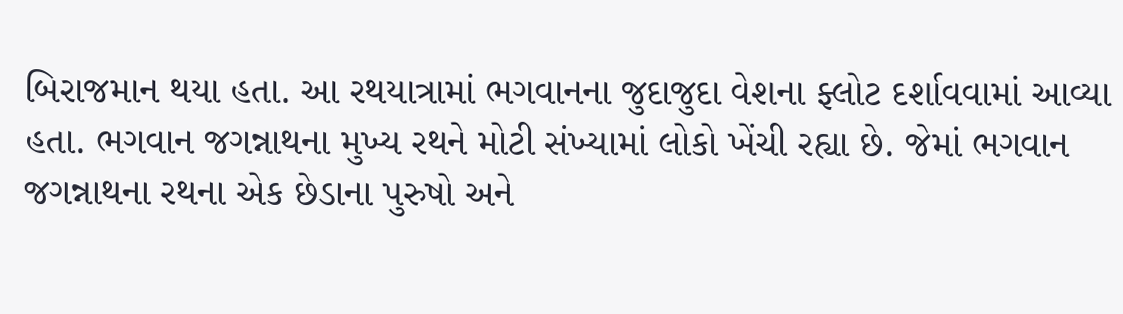બિરાજમાન થયા હતા. આ રથયાત્રામાં ભગવાનના જુદાજુદા વેશના ફ્લોટ દર્શાવવામાં આવ્યા હતા. ભગવાન જગન્નાથના મુખ્ય રથને મોટી સંખ્યામાં લોકો ખેંચી રહ્યા છે. જેમાં ભગવાન જગન્નાથના રથના એક છેડાના પુરુષો અને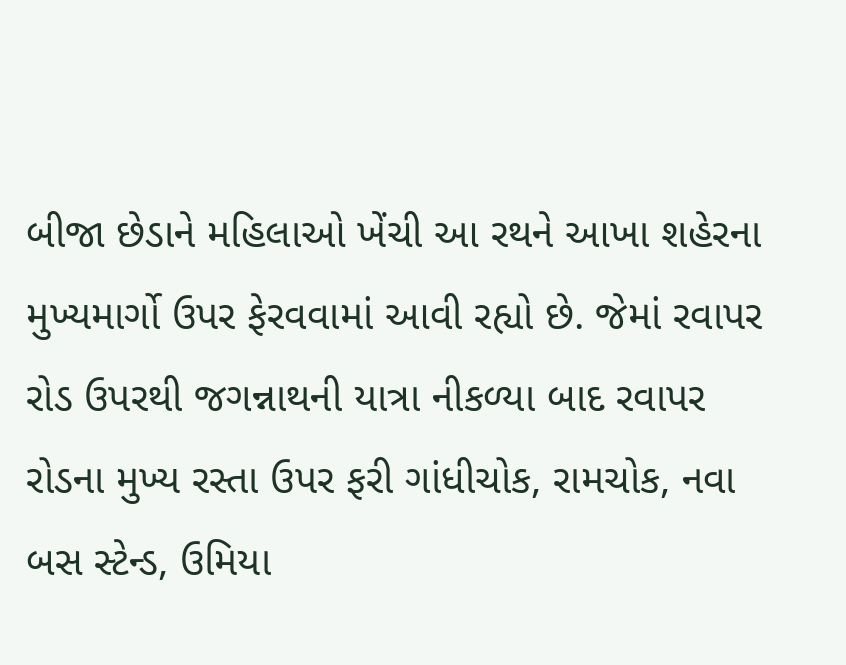બીજા છેડાને મહિલાઓ ખેંચી આ રથને આખા શહેરના મુખ્યમાર્ગો ઉપર ફેરવવામાં આવી રહ્યો છે. જેમાં રવાપર રોડ ઉપરથી જગન્નાથની યાત્રા નીકળ્યા બાદ રવાપર રોડના મુખ્ય રસ્તા ઉપર ફરી ગાંધીચોક, રામચોક, નવા બસ સ્ટેન્ડ, ઉમિયા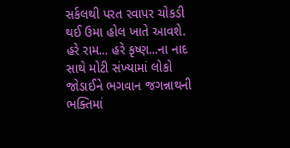સર્કલથી પરત રવાપર ચોકડી થઈ ઉમા હોલ ખાતે આવશે. હરે રામ... હરે કૃષ્ણ...ના નાદ સાથે મોટી સંખ્યામાં લોકો જોડાઈને ભગવાન જગન્નાથની ભક્તિમાં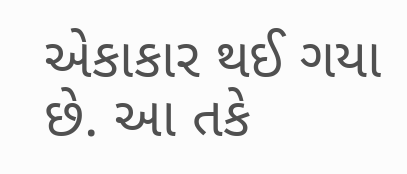એકાકાર થઈ ગયા છે. આ તકે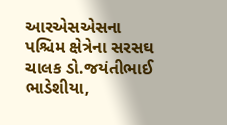આરએસએસના પશ્ચિમ ક્ષેત્રેના સરસઘ ચાલક ડો.જયંતીભાઈ ભાડેશીયા,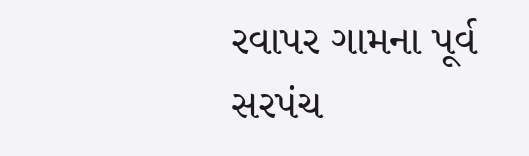રવાપર ગામના પૂર્વ સરપંચ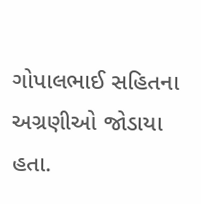ગોપાલભાઈ સહિતના અગ્રણીઓ જોડાયા હતા.